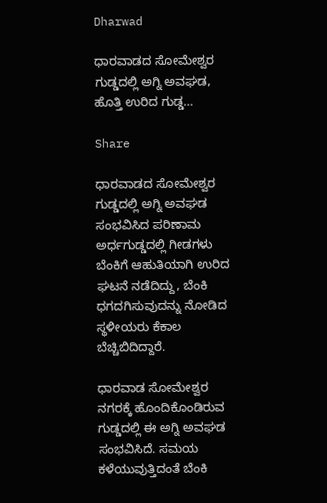Dharwad

ಧಾರವಾಡದ ಸೋಮೇಶ್ವರ ಗುಡ್ಡದಲ್ಲಿ ಅಗ್ನಿ ಅವಘಡ, ಹೊತ್ತಿ ಉರಿದ ಗುಡ್ಡ…

Share

ಧಾರವಾಡದ ಸೋಮೇಶ್ವರ ಗುಡ್ಡದಲ್ಲಿ‌ ಅಗ್ನಿ ಅವಘಡ ಸಂಭವಿಸಿದ ಪರಿಣಾಮ ಅರ್ಧಗುಡ್ಡದಲ್ಲಿ ಗೀಡಗಳು ಬೆಂಕಿಗೆ ಆಹುತಿಯಾಗಿ ಉರಿದ ಘಟನೆ ನಡೆದಿದ್ದು, ಬೆಂಕಿ ಧಗದಗಿಸುವುದನ್ನು ನೋಡಿದ ಸ್ಥಳೀಯರು ಕೆಕಾಲ ಬೆಚ್ಚಿಬಿದಿದ್ದಾರೆ.

ಧಾರವಾಡ ಸೋಮೇಶ್ವರ ನಗರಕ್ಕೆ ಹೊಂದಿಕೊಂಡಿರುವ ಗುಡ್ಡದಲ್ಲಿ ಈ ಅಗ್ನಿ ಅವಘಡ ಸಂಭವಿಸಿದೆ. ಸಮಯ ಕಳೆಯುವುತ್ತಿದಂತೆ ಬೆಂಕಿ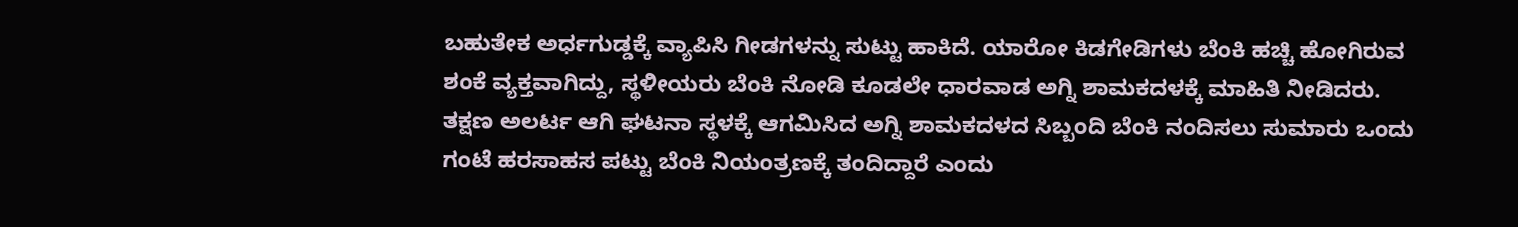ಬಹುತೇಕ ಅರ್ಧಗುಡ್ಡಕ್ಕೆ ವ್ಯಾಪಿಸಿ ಗೀಡಗಳನ್ನು ಸುಟ್ಟು ಹಾಕಿದೆ. ಯಾರೋ ಕಿಡಗೇಡಿಗಳು ಬೆಂಕಿ ಹಚ್ಚಿ ಹೋಗಿರುವ ಶಂಕೆ ವ್ಯಕ್ತವಾಗಿದ್ದು, ಸ್ಥಳೀಯರು ಬೆಂಕಿ ನೋಡಿ ಕೂಡಲೇ ಧಾರವಾಡ ಅಗ್ನಿ ಶಾಮಕದಳಕ್ಕೆ ಮಾಹಿತಿ ನೀಡಿದರು. ತಕ್ಷಣ ಅಲರ್ಟ ಆಗಿ ಘಟನಾ ಸ್ಥಳಕ್ಕೆ ಆಗಮಿಸಿದ ಅಗ್ನಿ ಶಾಮಕದಳದ ಸಿಬ್ಬಂದಿ ಬೆಂಕಿ ನಂದಿಸಲು ಸುಮಾರು ಒಂದು ಗಂಟೆ ಹರಸಾಹಸ ಪಟ್ಟು ಬೆಂಕಿ ನಿಯಂತ್ರಣಕ್ಕೆ ತಂದಿದ್ದಾರೆ ಎಂದು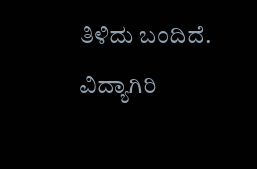ತಿಳಿದು ಬಂದಿದೆ. ವಿದ್ಯಾಗಿರಿ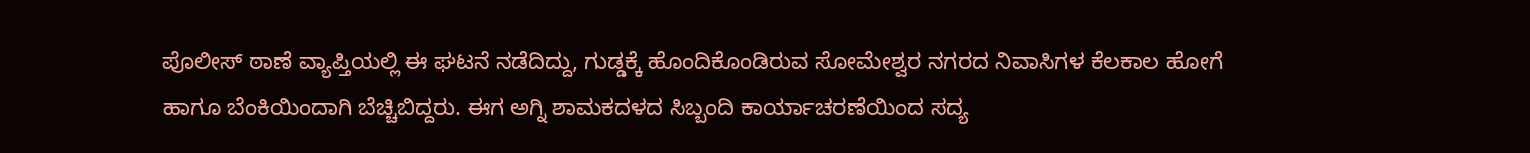ಪೊಲೀಸ್ ಠಾಣೆ ವ್ಯಾಪ್ತಿಯಲ್ಲಿ ಈ ಘಟನೆ ನಡೆದಿದ್ದು, ಗುಡ್ಡಕ್ಕೆ ಹೊಂದಿಕೊಂಡಿರುವ ಸೋಮೇಶ್ವರ ನಗರದ ನಿವಾಸಿಗಳ ಕೆಲಕಾಲ ಹೋಗೆ ಹಾಗೂ ಬೆಂಕಿಯಿಂದಾಗಿ ಬೆಚ್ಚಿಬಿದ್ದರು. ಈಗ ಅಗ್ನಿ ಶಾಮಕದಳದ ಸಿಬ್ಬಂದಿ ಕಾರ್ಯಾಚರಣೆಯಿಂದ ಸದ್ಯ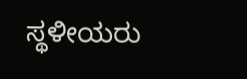ಸ್ಥಳೀಯರು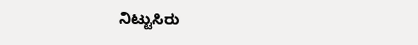ನಿಟ್ಟುಸಿರು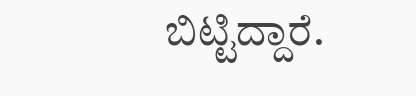ಬಿಟ್ಟಿದ್ದಾರೆ.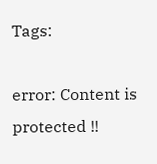Tags:

error: Content is protected !!